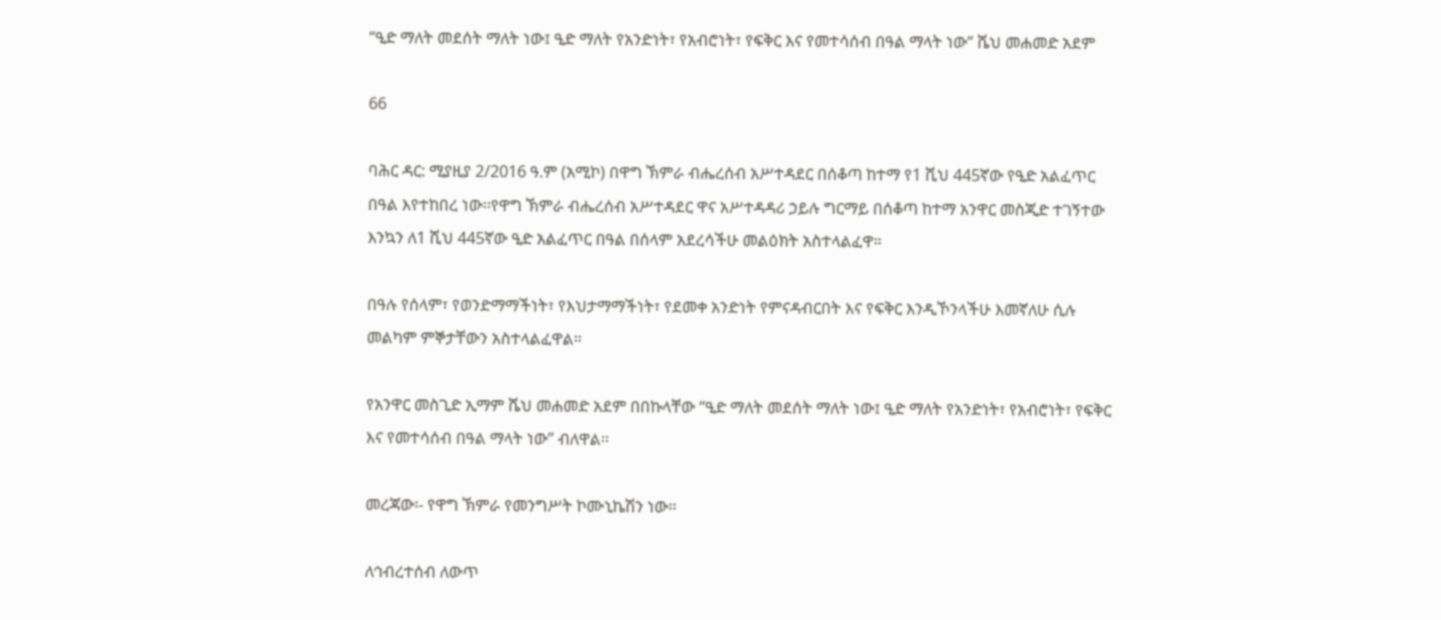“ዒድ ማለት መደሰት ማለት ነው፤ ዒድ ማለት የአንድነት፣ የአብሮነት፣ የፍቅር እና የመተሳሰብ በዓል ማላት ነው” ሼህ መሐመድ አደም

66

ባሕር ዳር: ሚያዚያ 2/2016 ዓ.ም (አሚኮ) በዋግ ኽምራ ብሔረሰብ አሥተዳደር በሰቆጣ ከተማ የ1 ሺህ 445ኛው የዒድ አልፈጥር በዓል እየተከበረ ነው፡፡የዋግ ኽምራ ብሔረሰብ አሥተዳደር ዋና አሥተዳዳሪ ኃይሉ ግርማይ በሰቆጣ ከተማ አንዋር መስጂድ ተገኝተው እንኳን ለ1 ሺህ 445ኛው ዒድ አልፈጥር በዓል በሰላም አደረሳችሁ መልዕክት አስተላልፈዋ።

በዓሉ የሰላም፣ የወንድማማችነት፣ የእህታማማችነት፣ የደመቀ አንድነት የምናዳብርበት እና የፍቅር እንዲኾንላችሁ እመኛለሁ ሲሉ መልካም ምኞታቸውን አስተላልፈዋል።

የአንዋር መስጊድ ኢማም ሼህ መሐመድ አደም በበኩላቸው “ዒድ ማለት መደሰት ማለት ነው፤ ዒድ ማለት የአንድነት፣ የአብሮነት፣ የፍቅር እና የመተሳሰብ በዓል ማላት ነው” ብለዋል፡፡

መረጃው፡- የዋግ ኽምራ የመንግሥት ኮሙኒኬሽን ነው፡፡

ለኅብረተሰብ ለውጥ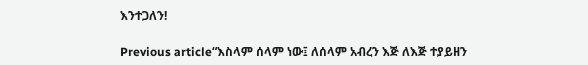እንተጋለን!

Previous article“እስላም ሰላም ነው፤ ለሰላም አብረን እጅ ለእጅ ተያይዘን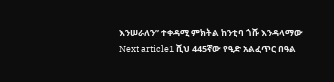እንሠራለን” ተቀዳሚ ምክትል ከንቲባ ጎሹ እንዳላማው
Next article1 ሺህ 445ኛው የዒድ አልፈጥር በዓል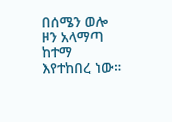በሰሜን ወሎ ዞን አላማጣ ከተማ እየተከበረ ነው።